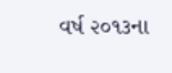વર્ષ ૨૦૧૩ના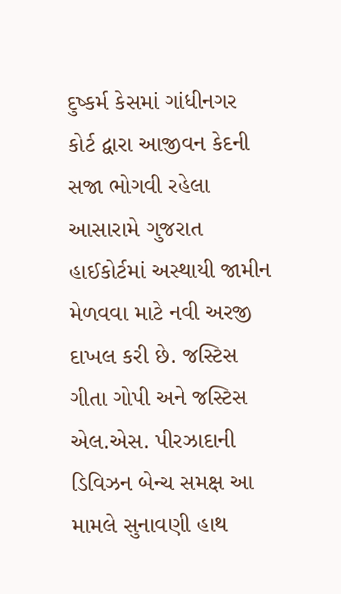દુષ્કર્મ કેસમાં ગાંધીનગર કોર્ટ દ્વારા આજીવન કેદની સજા ભોગવી રહેલા આસારામે ગુજરાત હાઈકોર્ટમાં અસ્થાયી જામીન મેળવવા માટે નવી અરજી દાખલ કરી છે. જસ્ટિસ ગીતા ગોપી અને જસ્ટિસ એલ.એસ. પીરઝાદાની ડિવિઝન બેન્ચ સમક્ષ આ મામલે સુનાવણી હાથ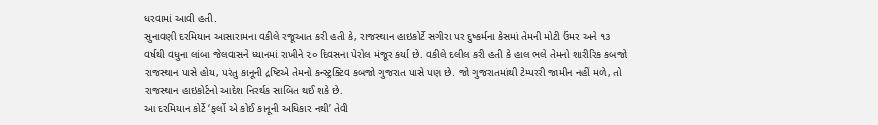ધરવામાં આવી હતી.
સુનાવણી દરમિયાન આસારામના વકીલે રજૂઆત કરી હતી કે, રાજસ્થાન હાઇકોર્ટે સગીરા પર દુષ્કર્મના કેસમાં તેમની મોટી ઉંમર અને ૧૩ વર્ષથી વધુના લાંબા જેલવાસને ધ્યાનમાં રાખીને ૨૦ દિવસના પેરોલ મંજૂર કર્યા છે. વકીલે દલીલ કરી હતી કે હાલ ભલે તેમનો શારીરિક કબજો રાજસ્થાન પાસે હોય, પરંતુ કાનૂની દ્રષ્ટિએ તેમનો કન્સ્ટ્રક્ટિવ કબજો ગુજરાત પાસે પણ છે. જો ગુજરાતમાંથી ટેમ્પરરી જામીન નહીં મળે, તો રાજસ્થાન હાઇકોર્ટનો આદેશ નિરર્થક સાબિત થઈ શકે છે.
આ દરમિયાન કોર્ટે ‘ફર્લો એ કોઈ કાનૂની અધિકાર નથી’ તેવી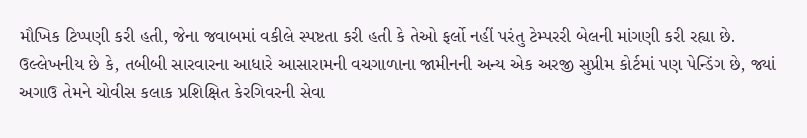મૌખિક ટિપ્પણી કરી હતી, જેના જવાબમાં વકીલે સ્પષ્ટતા કરી હતી કે તેઓ ફર્લો નહીં પરંતુ ટેમ્પરરી બેલની માંગણી કરી રહ્યા છે.
ઉલ્લેખનીય છે કે, તબીબી સારવારના આધારે આસારામની વચગાળાના જામીનની અન્ય એક અરજી સુપ્રીમ કોર્ટમાં પણ પેન્ડિંગ છે, જ્યાં અગાઉ તેમને ચોવીસ કલાક પ્રશિક્ષિત કેરગિવરની સેવા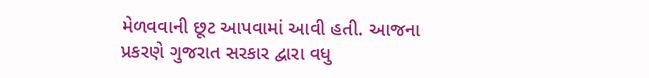મેળવવાની છૂટ આપવામાં આવી હતી. આજના પ્રકરણે ગુજરાત સરકાર દ્વારા વધુ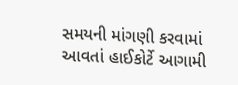સમયની માંગણી કરવામાં આવતાં હાઈકોર્ટે આગામી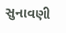સુનાવણી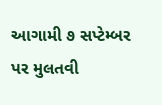આગામી ૭ સપ્ટેમ્બર પર મુલતવી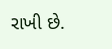રાખી છે.